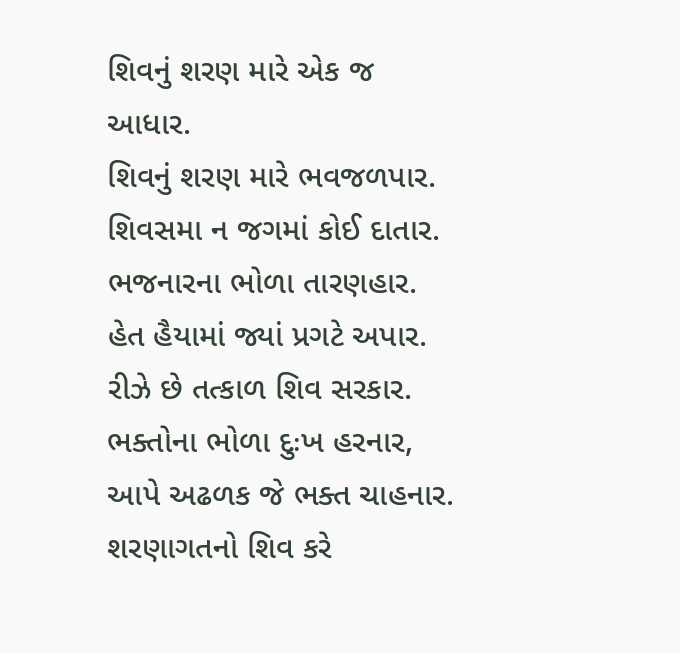શિવનું શરણ મારે એક જ આધાર.
શિવનું શરણ મારે ભવજળપાર.
શિવસમા ન જગમાં કોઈ દાતાર.
ભજનારના ભોળા તારણહાર.
હેત હૈયામાં જ્યાં પ્રગટે અપાર.
રીઝે છે તત્કાળ શિવ સરકાર.
ભક્તોના ભોળા દુઃખ હરનાર,
આપે અઢળક જે ભક્ત ચાહનાર.
શરણાગતનો શિવ કરે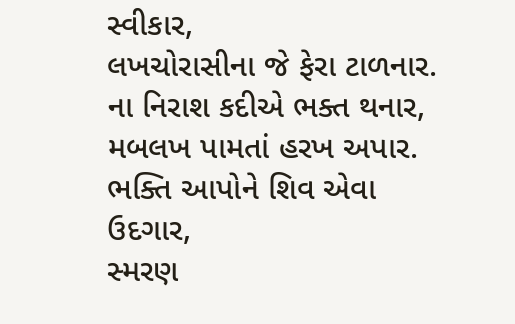સ્વીકાર,
લખચોરાસીના જે ફેરા ટાળનાર.
ના નિરાશ કદીએ ભક્ત થનાર,
મબલખ પામતાં હરખ અપાર.
ભક્તિ આપોને શિવ એવા ઉદગાર,
સ્મરણ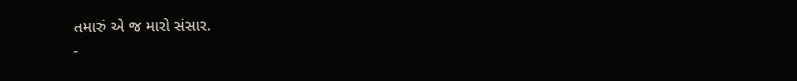તમારું એ જ મારો સંસાર.
-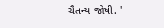ચૈતન્ય જોષી. '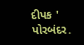દીપક ' પોરબંદર.